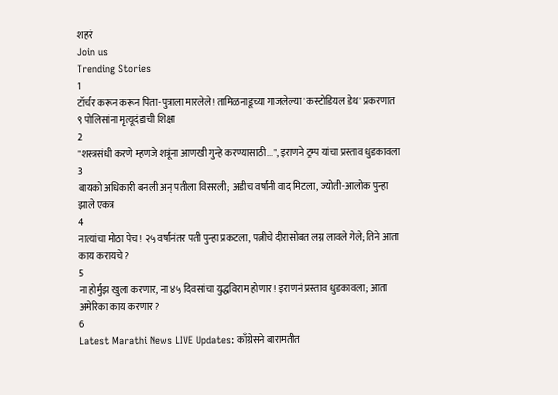शहरं
Join us
Trending Stories
1
टॉर्चर करून करून पिता-पुत्राला मारलेले! तामिळनाडूच्या गाजलेल्या 'कस्टोडियल डेथ' प्रकरणात ९ पोलिसांना मृत्यूदंडाची शिक्षा
2
"शस्त्रसंधी करणे म्हणजे शत्रूंना आणखी गुन्हे करण्यासाठी...", इराणने ट्रम्प यांचा प्रस्ताव धुडकावला
3
बायको अधिकारी बनली अन् पतीला विसरली; अडीच वर्षांनी वाद मिटला, ज्योती-आलोक पुन्हा झाले एकत्र
4
नात्यांचा मोठा पेच! २५ वर्षांनंतर पती पुन्हा प्रकटला, पत्नीचे दीरासोबत लग्न लावले गेले; तिने आता काय करायचे?
5
ना होर्मुझ खुला करणार, ना ४५ दिवसांचा युद्धविराम होणार! इराणनं प्रस्ताव धुडकावला; आता अमेरिका काय करणार?
6
Latest Marathi News LIVE Updates: काँग्रेसने बारामतीत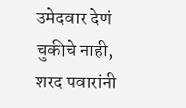उमेदवार देणं चुकीचे नाही, शरद पवारांनी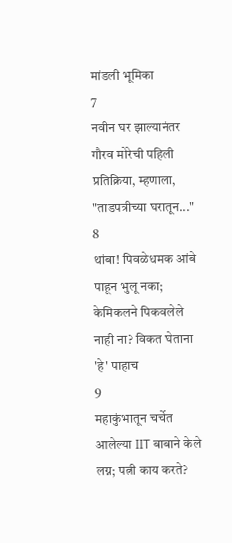मांडली भूमिका
7
नवीन घर झाल्यानंतर गौरव मोरेची पहिली प्रतिक्रिया, म्हणाला, "ताडपत्रीच्या घरातून..."
8
थांबा! पिवळेधमक आंबे पाहून भुलू नका; केमिकलने पिकवलेले नाही ना? विकत घेताना 'हे' पाहाच
9
महाकुंभातून चर्चेत आलेल्या IIT बाबाने केले लग्न; पत्नी काय करते?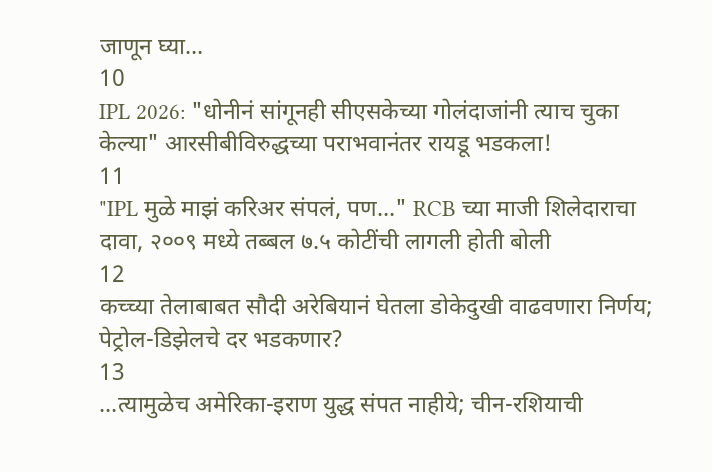जाणून घ्या...
10
IPL 2026: "धोनीनं सांगूनही सीएसकेच्या गोलंदाजांनी त्याच चुका केल्या" आरसीबीविरुद्धच्या पराभवानंतर रायडू भडकला!
11
"IPL मुळे माझं करिअर संपलं, पण..." RCB च्या माजी शिलेदाराचा दावा, २००९ मध्ये तब्बल ७.५ कोटींची लागली होती बोली
12
कच्च्या तेलाबाबत सौदी अरेबियानं घेतला डोकेदुखी वाढवणारा निर्णय; पेट्रोल-डिझेलचे दर भडकणार?
13
...त्यामुळेच अमेरिका-इराण युद्ध संपत नाहीये; चीन-रशियाची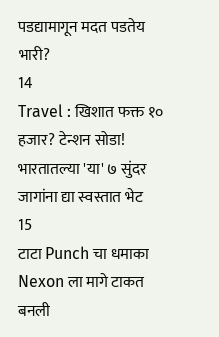पडद्यामागून मदत पडतेय भारी?
14
Travel : खिशात फक्त १० हजार? टेन्शन सोडा! भारतातल्या 'या' ७ सुंदर जागांना द्या स्वस्तात भेट
15
टाटा Punch चा धमाका Nexon ला मागे टाकत बनली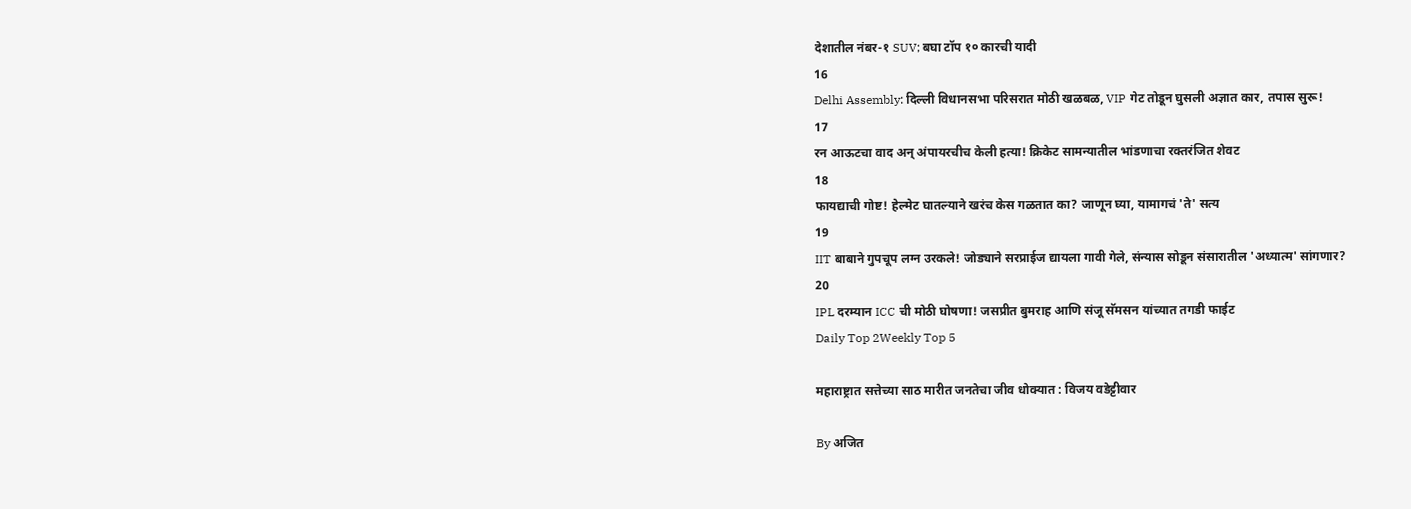देशातील नंबर-१ SUV; बघा टॉप १० कारची यादी
16
Delhi Assembly: दिल्ली विधानसभा परिसरात मोठी खळबळ, VIP गेट तोडून घुसली अज्ञात कार, तपास सुरू!
17
रन आऊटचा वाद अन् अंपायरचीच केली हत्या! क्रिकेट सामन्यातील भांडणाचा रक्तरंजित शेवट
18
फायद्याची गोष्ट! हेल्मेट घातल्याने खरंच केस गळतात का? जाणून घ्या, यामागचं 'ते' सत्य
19
IIT बाबाने गुपचूप लग्न उरकले! जोड्याने सरप्राईज द्यायला गावी गेले, संन्यास सोडून संसारातील 'अध्यात्म' सांगणार?
20
IPL दरम्यान ICC ची मोठी घोषणा! जसप्रीत बुमराह आणि संजू सॅमसन यांच्यात तगडी फाईट
Daily Top 2Weekly Top 5

महाराष्ट्रात सत्तेच्या साठ मारीत जनतेचा जीव धोक्यात : विजय वडेट्टीवार

By अजित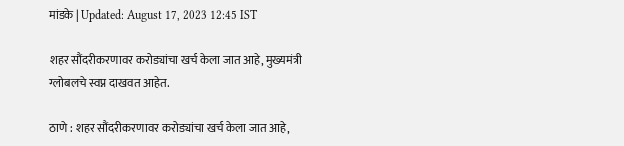मांडके | Updated: August 17, 2023 12:45 IST

शहर सौंदरीकरणावर करोड्यांचा खर्च केला जात आहे, मुख्यमंत्री ग्लोबलचे स्वप्न दाखवत आहेत.

ठाणे : शहर सौंदरीकरणावर करोड्यांचा खर्च केला जात आहे,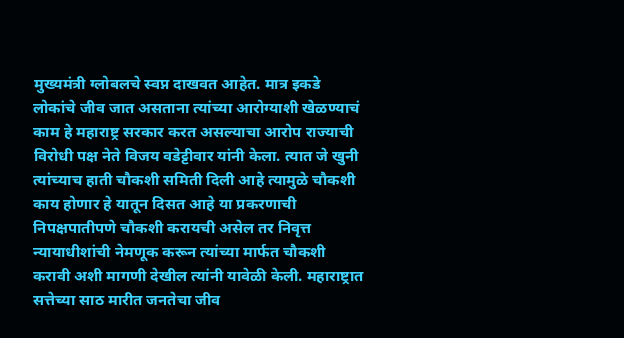मुख्यमंत्री ग्लोबलचे स्वप्न दाखवत आहेत. मात्र इकडे लोकांचे जीव जात असताना त्यांच्या आरोग्याशी खेळण्याचं काम हे महाराष्ट्र सरकार करत असल्याचा आरोप राज्याची विरोधी पक्ष नेते विजय वडेट्टीवार यांनी केला. त्यात जे खुनी त्यांच्याच हाती चौकशी समिती दिली आहे त्यामुळे चौकशी काय होणार हे यातून दिसत आहे या प्रकरणाची निपक्षपातीपणे चौकशी करायची असेल तर निवृत्त न्यायाधीशांची नेमणूक करून त्यांच्या मार्फत चौकशी करावी अशी मागणी देखील त्यांनी यावेळी केली. महाराष्ट्रात सत्तेच्या साठ मारीत जनतेचा जीव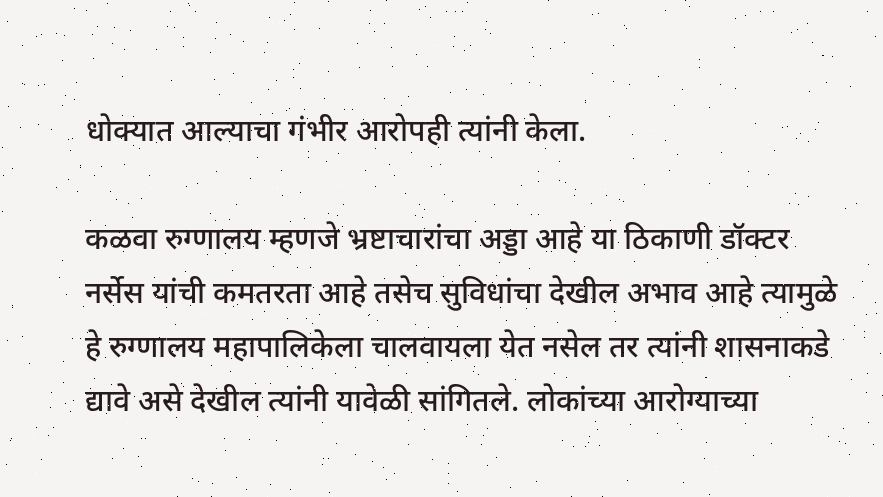धोक्यात आल्याचा गंभीर आरोपही त्यांनी केला.

कळवा रुग्णालय म्हणजे भ्रष्टाचारांचा अड्डा आहे या ठिकाणी डॉक्टर नर्सेस यांची कमतरता आहे तसेच सुविधांचा देखील अभाव आहे त्यामुळे हे रुग्णालय महापालिकेला चालवायला येत नसेल तर त्यांनी शासनाकडे द्यावे असे देखील त्यांनी यावेळी सांगितले. लोकांच्या आरोग्याच्या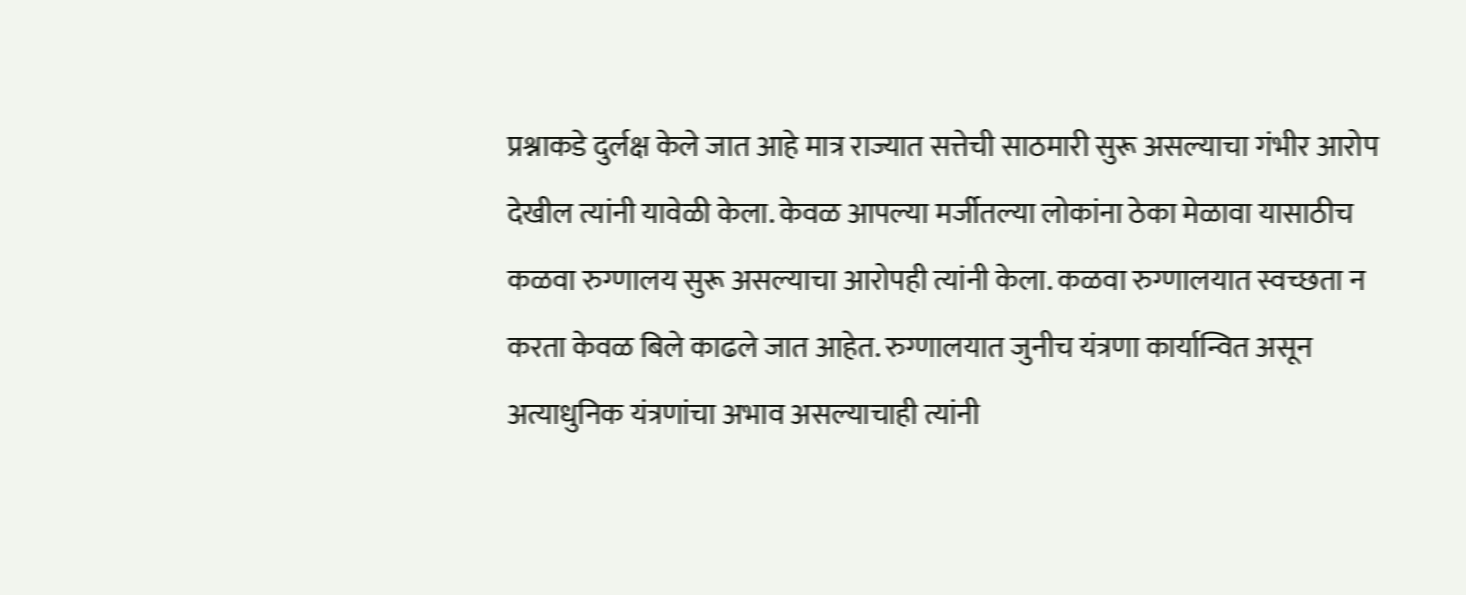प्रश्नाकडे दुर्लक्ष केले जात आहे मात्र राज्यात सत्तेची साठमारी सुरू असल्याचा गंभीर आरोप देखील त्यांनी यावेळी केला. केवळ आपल्या मर्जीतल्या लोकांना ठेका मेळावा यासाठीच कळवा रुग्णालय सुरू असल्याचा आरोपही त्यांनी केला. कळवा रुग्णालयात स्वच्छता न करता केवळ बिले काढले जात आहेत. रुग्णालयात जुनीच यंत्रणा कार्यान्वित असून अत्याधुनिक यंत्रणांचा अभाव असल्याचाही त्यांनी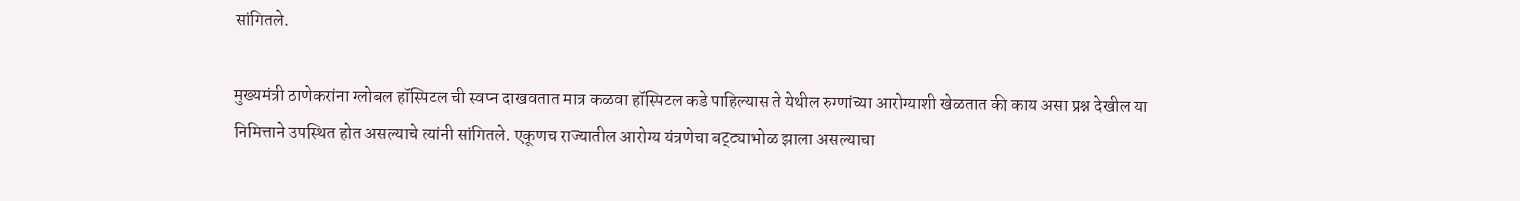सांगितले.

मुख्यमंत्री ठाणेकरांना ग्लोबल हॉस्पिटल ची स्वप्न दाखवतात मात्र कळवा हॉस्पिटल कडे पाहिल्यास ते येथील रुग्णांच्या आरोग्याशी खेळतात की काय असा प्रश्न देखील या निमित्ताने उपस्थित होत असल्याचे त्यांनी सांगितले. एकूणच राज्यातील आरोग्य यंत्रणेचा बट्ट्याभोळ झाला असल्याचा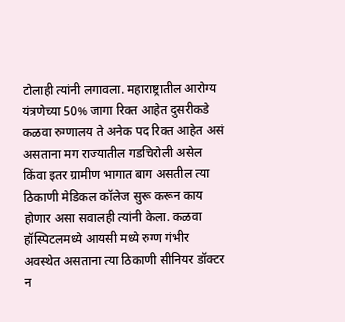टोलाही त्यांनी लगावला. महाराष्ट्रातील आरोग्य यंत्रणेच्या 50% जागा रिक्त आहेत दुसरीकडे कळवा रुग्णालय ते अनेक पद रिक्त आहेत असं असताना मग राज्यातील गडचिरोली असेल किंवा इतर ग्रामीण भागात बाग असतील त्या ठिकाणी मेडिकल कॉलेज सुरू करून काय होणार असा सवालही त्यांनी केला. कळवा हॉस्पिटलमध्ये आयसी मध्ये रुग्ण गंभीर अवस्थेत असताना त्या ठिकाणी सीनियर डॉक्टर न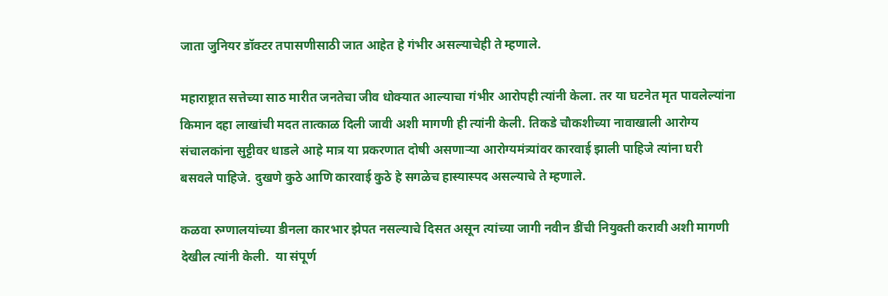जाता जुनियर डॉक्टर तपासणीसाठी जात आहेत हे गंभीर असल्याचेही ते म्हणाले.

महाराष्ट्रात सत्तेच्या साठ मारीत जनतेचा जीव धोक्यात आल्याचा गंभीर आरोपही त्यांनी केला. तर या घटनेत मृत पावलेल्यांना किमान दहा लाखांची मदत तात्काळ दिली जावी अशी मागणी ही त्यांनी केली. तिकडे चौकशीच्या नावाखाली आरोग्य संचालकांना सुट्टीवर धाडले आहे मात्र या प्रकरणात दोषी असणाऱ्या आरोग्यमंत्र्यांवर कारवाई झाली पाहिजे त्यांना घरी बसवले पाहिजे. दुखणे कुठे आणि कारवाई कुठे हे सगळेच हास्यास्पद असल्याचे ते म्हणाले.

कळवा रुग्णालयांच्या डीनला कारभार झेपत नसल्याचे दिसत असून त्यांच्या जागी नवीन डींची नियुक्ती करावी अशी मागणी देखील त्यांनी केली.  या संपूर्ण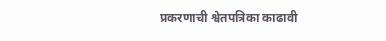प्रकरणाची श्वेतपत्रिका काढावी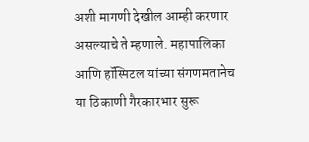अशी मागणी देखील आम्ही करणार असल्याचे ते म्हणाले. महापालिका आणि हॉस्पिटल यांच्या संगणमतानेच या ठिकाणी गैरकारभार सुरू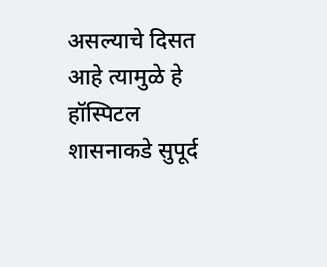असल्याचे दिसत आहे त्यामुळे हे हॉस्पिटल शासनाकडे सुपूर्द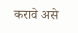करावे असे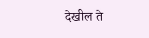देखील ते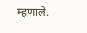म्हणाले.